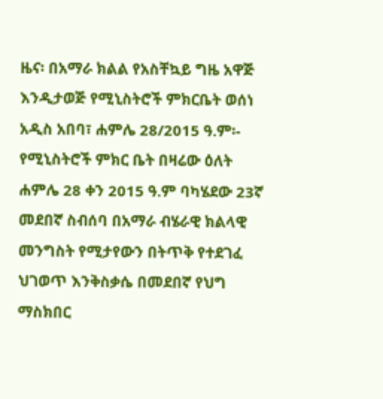ዜና፡ በአማራ ክልል የአስቸኳይ ግዜ አዋጅ እንዲታወጅ የሚኒስትሮች ምክርቤት ወሰነ
አዲስ አበባ፣ ሐምሌ 28/2015 ዓ.ም፡- የሚኒስትሮች ምክር ቤት በዛሬው ዕለት ሐምሌ 28 ቀን 2015 ዓ.ም ባካሄደው 23ኛ መደበኛ ስብሰባ በአማራ ብሄራዊ ክልላዊ መንግስት የሚታየውን በትጥቅ የተደገፈ ህገወጥ እንቅስቃሴ በመደበኛ የህግ ማስክበር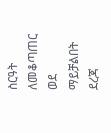ስርዓት ለመቆጣጠር ወደ ማይቻልበት ደረጃ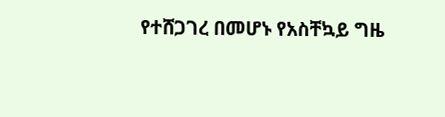የተሸጋገረ በመሆኑ የአስቸኳይ ግዜ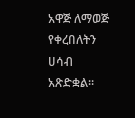አዋጅ ለማወጅ የቀረበለትን ሀሳብ አጽድቋል።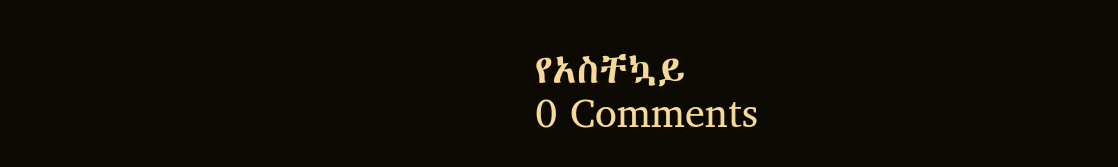የአስቸኳይ
0 Comments